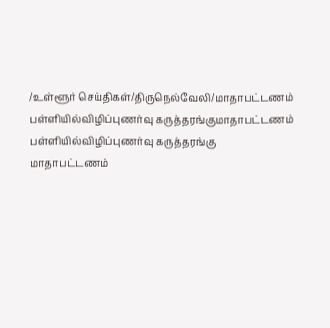/உள்ளூர் செய்திகள்/திருநெல்வேலி/மாதாபட்டணம் பள்ளியில்விழிப்புணர்வு கருத்தரங்குமாதாபட்டணம் பள்ளியில்விழிப்புணர்வு கருத்தரங்கு
மாதாபட்டணம்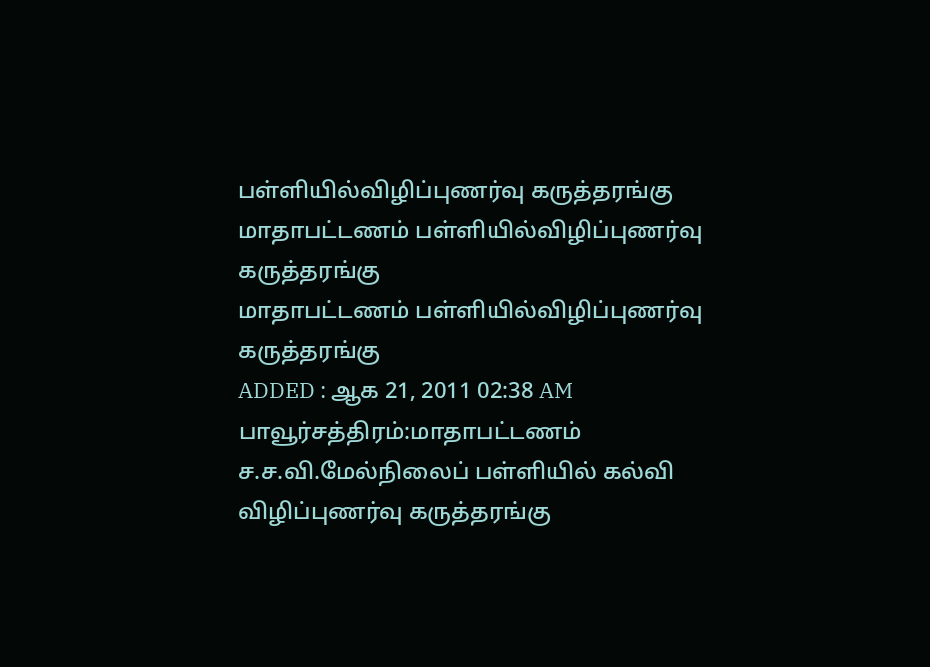பள்ளியில்விழிப்புணர்வு கருத்தரங்கு
மாதாபட்டணம் பள்ளியில்விழிப்புணர்வு கருத்தரங்கு
மாதாபட்டணம் பள்ளியில்விழிப்புணர்வு கருத்தரங்கு
ADDED : ஆக 21, 2011 02:38 AM
பாவூர்சத்திரம்:மாதாபட்டணம் ச.ச.வி.மேல்நிலைப் பள்ளியில் கல்வி விழிப்புணர்வு கருத்தரங்கு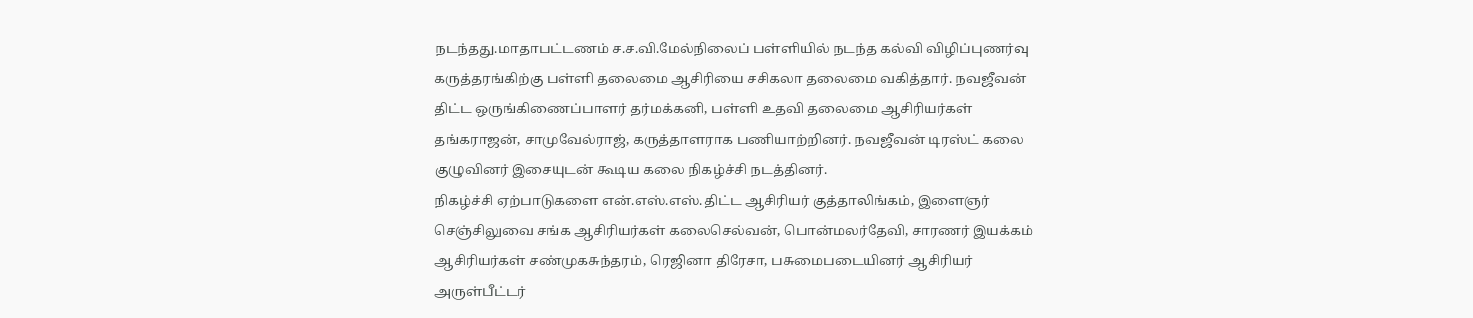நடந்தது.மாதாபட்டணம் ச.ச.வி.மேல்நிலைப் பள்ளியில் நடந்த கல்வி விழிப்புணர்வு கருத்தரங்கிற்கு பள்ளி தலைமை ஆசிரியை சசிகலா தலைமை வகித்தார். நவஜீவன் திட்ட ஒருங்கிணைப்பாளர் தர்மக்கனி, பள்ளி உதவி தலைமை ஆசிரியர்கள் தங்கராஜன், சாமுவேல்ராஜ், கருத்தாளராக பணியாற்றினர். நவஜீவன் டிரஸ்ட் கலை குழுவினர் இசையுடன் கூடிய கலை நிகழ்ச்சி நடத்தினர்.
நிகழ்ச்சி ஏற்பாடுகளை என்.எஸ்.எஸ்.திட்ட ஆசிரியர் குத்தாலிங்கம், இளைஞர் செஞ்சிலுவை சங்க ஆசிரியர்கள் கலைசெல்வன், பொன்மலர்தேவி, சாரணர் இயக்கம் ஆசிரியர்கள் சண்முகசுந்தரம், ரெஜினா திரேசா, பசுமைபடையினர் ஆசிரியர் அருள்பீட்டர்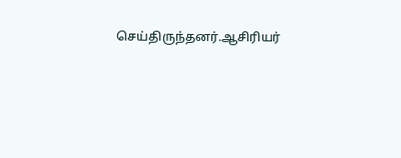செய்திருந்தனர்.ஆசிரியர்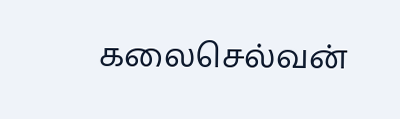கலைசெல்வன்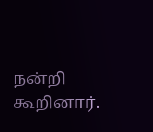நன்றி கூறினார்.